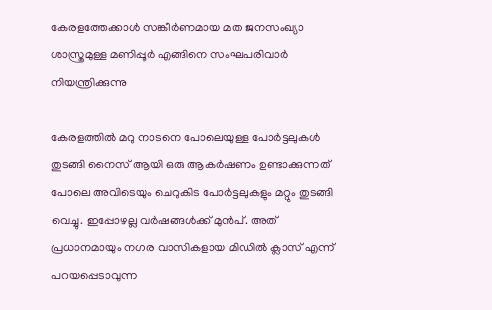കേരളത്തേക്കാൾ സങ്കീർണമായ മത ജനസംഖ്യാ ശാസ്ത്രമുള്ള മണിപ്പൂർ എങ്ങിനെ സംഘപരിവാർ നിയന്ത്രിക്കുന്നു

കേരളത്തിൽ മറു നാടനെ പോലെയുള്ള പോർട്ടലുകൾ തുടങ്ങി നൈസ് ആയി ഒരു ആകർഷണം ഉണ്ടാക്കുന്നത് പോലെ അവിടെയും ചെറുകിട പോർട്ടലുകളും മറ്റും തുടങ്ങി വെച്ചു. ഇപ്പോഴല്ല വർഷങ്ങൾക്ക് മുൻപ്. അത് പ്രധാനമായും നഗര വാസികളായ മിഡിൽ ക്ലാസ് എന്ന് പറയപ്പെടാവുന്ന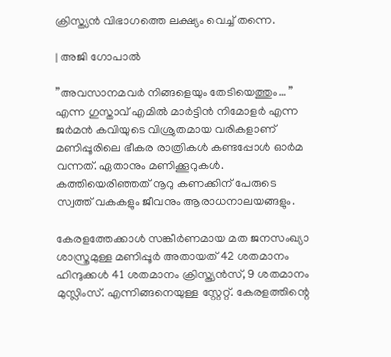ക്രിസ്ത്യൻ വിഭാഗത്തെ ലക്ഷ്യം വെച്ച് തന്നെ.

| അജി ഗോപാൽ

”അവസാനമവർ നിങ്ങളെയും തേടിയെത്തും… ” എന്ന ഗുസ്താവ് എമിൽ മാർട്ടിൻ നിമോളർ എന്ന ജർമൻ കവിയുടെ വിശ്രുതമായ വരികളാണ് മണിപ്പൂരിലെ ഭീകര രാത്രികൾ കണ്ടപ്പോൾ ഓർമ വന്നത്. ഏതാനും മണിക്കൂറുകൾ. കത്തിയെരിഞ്ഞത് നൂറു കണക്കിന് പേരുടെ സ്വത്ത്‌ വകകളും ജീവനും ആരാധനാലയങ്ങളും.

കേരളത്തേക്കാൾ സങ്കീർണമായ മത ജനസംഖ്യാ ശാസ്ത്രമുള്ള മണിപ്പൂർ അതായത് 42 ശതമാനം ഹിന്ദുക്കൾ 41 ശതമാനം ക്രിസ്ത്യൻസ്, 9 ശതമാനം മുസ്ലിംസ്. എന്നിങ്ങനെയുള്ള സ്റ്റേറ്റ്. കേരളത്തിന്റെ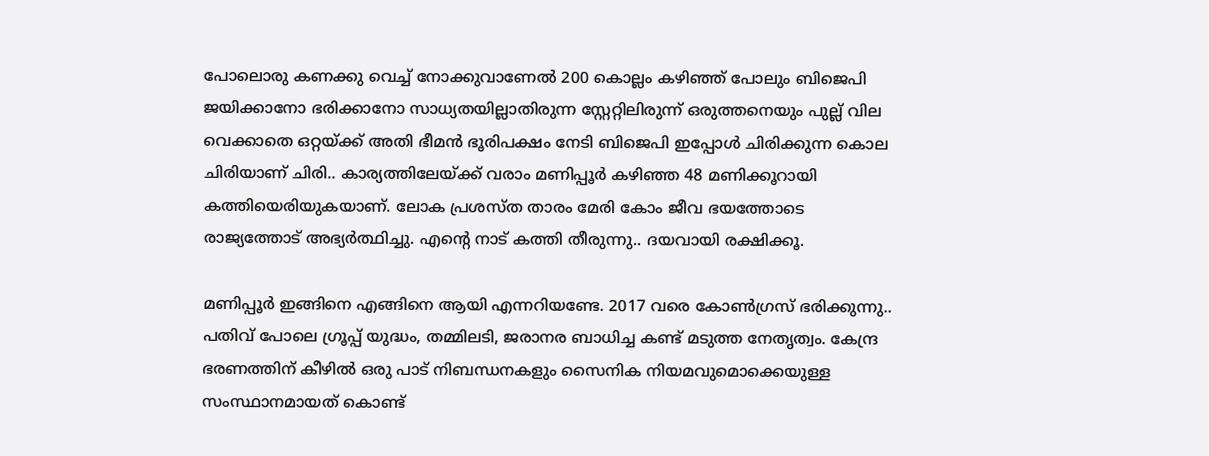പോലൊരു കണക്കു വെച്ച് നോക്കുവാണേൽ 200 കൊല്ലം കഴിഞ്ഞ് പോലും ബിജെപി ജയിക്കാനോ ഭരിക്കാനോ സാധ്യതയില്ലാതിരുന്ന സ്റ്റേറ്റിലിരുന്ന് ഒരുത്തനെയും പുല്ല് വില വെക്കാതെ ഒറ്റയ്ക്ക് അതി ഭീമൻ ഭൂരിപക്ഷം നേടി ബിജെപി ഇപ്പോൾ ചിരിക്കുന്ന കൊല ചിരിയാണ് ചിരി.. കാര്യത്തിലേയ്ക്ക് വരാം മണിപ്പൂർ കഴിഞ്ഞ 48 മണിക്കൂറായി കത്തിയെരിയുകയാണ്. ലോക പ്രശസ്ത താരം മേരി കോം ജീവ ഭയത്തോടെ രാജ്യത്തോട് അഭ്യർത്ഥിച്ചു. എന്റെ നാട് കത്തി തീരുന്നു.. ദയവായി രക്ഷിക്കൂ.

മണിപ്പൂർ ഇങ്ങിനെ എങ്ങിനെ ആയി എന്നറിയണ്ടേ. 2017 വരെ കോൺഗ്രസ് ഭരിക്കുന്നു.. പതിവ് പോലെ ഗ്രൂപ്പ്‌ യുദ്ധം, തമ്മിലടി, ജരാനര ബാധിച്ച കണ്ട് മടുത്ത നേതൃത്വം. കേന്ദ്ര ഭരണത്തിന് കീഴിൽ ഒരു പാട് നിബന്ധനകളും സൈനിക നിയമവുമൊക്കെയുള്ള സംസ്ഥാനമായത് കൊണ്ട്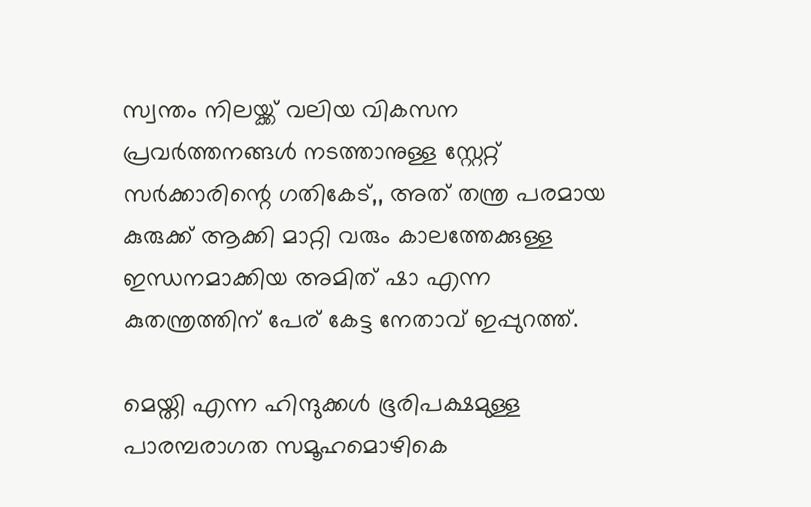സ്വന്തം നിലയ്ക്ക്‌ വലിയ വികസന പ്രവർത്തനങ്ങൾ നടത്താനുള്ള സ്റ്റേറ്റ് സർക്കാരിന്റെ ഗതികേട്,, അത് തന്ത്ര പരമായ കുരുക്ക് ആക്കി മാറ്റി വരും കാലത്തേക്കുള്ള ഇന്ധനമാക്കിയ അമിത് ഷാ എന്ന കുതന്ത്രത്തിന് പേര് കേട്ട നേതാവ് ഇപ്പുറത്ത്.

മെയ്തി എന്ന ഹിന്ദുക്കൾ ഭൂരിപക്ഷമുള്ള പാരമ്പരാഗത സമൂഹമൊഴികെ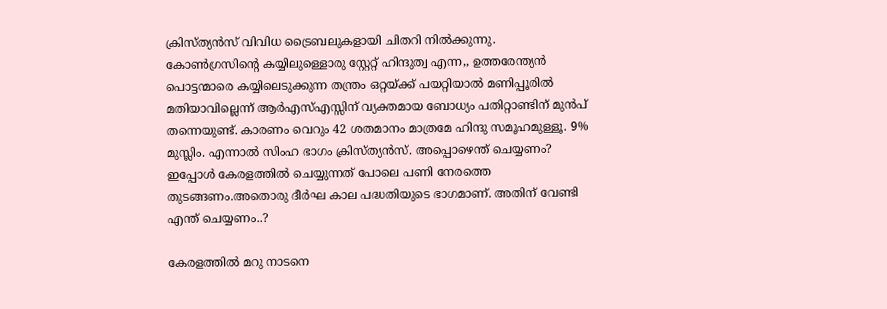ക്രിസ്ത്യൻസ് വിവിധ ട്രൈബലുകളായി ചിതറി നിൽക്കുന്നു. കോൺഗ്രസിന്റെ കയ്യിലുള്ളൊരു സ്റ്റേറ്റ് ഹിന്ദുത്വ എന്ന,, ഉത്തരേന്ത്യൻ പൊട്ടന്മാരെ കയ്യിലെടുക്കുന്ന തന്ത്രം ഒറ്റയ്ക്ക് പയറ്റിയാൽ മണിപ്പൂരിൽ മതിയാവില്ലെന്ന് ആർഎസ്എസ്സിന് വ്യക്തമായ ബോധ്യം പതിറ്റാണ്ടിന് മുൻപ് തന്നെയുണ്ട്. കാരണം വെറും 42 ശതമാനം മാത്രമേ ഹിന്ദു സമൂഹമുള്ളൂ. 9% മുസ്ലിം. എന്നാൽ സിംഹ ഭാഗം ക്രിസ്ത്യൻസ്. അപ്പൊഴെന്ത് ചെയ്യണം? ഇപ്പോൾ കേരളത്തിൽ ചെയ്യുന്നത് പോലെ പണി നേരത്തെ തുടങ്ങണം.അതൊരു ദീർഘ കാല പദ്ധതിയുടെ ഭാഗമാണ്. അതിന് വേണ്ടി എന്ത് ചെയ്യണം..?

കേരളത്തിൽ മറു നാടനെ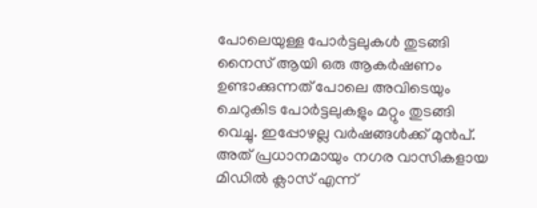പോലെയുള്ള പോർട്ടലുകൾ തുടങ്ങി നൈസ് ആയി ഒരു ആകർഷണം ഉണ്ടാക്കുന്നത് പോലെ അവിടെയും ചെറുകിട പോർട്ടലുകളും മറ്റും തുടങ്ങി വെച്ചു. ഇപ്പോഴല്ല വർഷങ്ങൾക്ക് മുൻപ്. അത് പ്രധാനമായും നഗര വാസികളായ മിഡിൽ ക്ലാസ് എന്ന്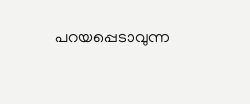പറയപ്പെടാവുന്ന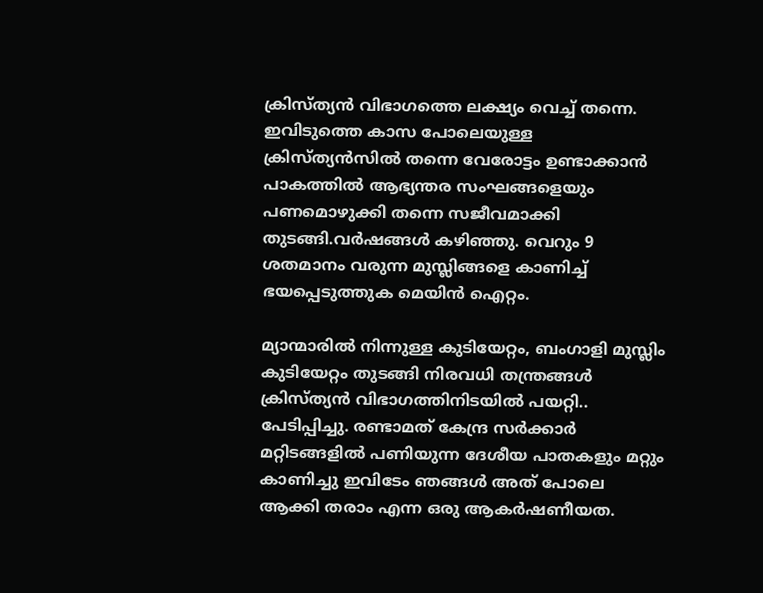ക്രിസ്ത്യൻ വിഭാഗത്തെ ലക്ഷ്യം വെച്ച് തന്നെ. ഇവിടുത്തെ കാസ പോലെയുള്ള ക്രിസ്ത്യൻസിൽ തന്നെ വേരോട്ടം ഉണ്ടാക്കാൻ പാകത്തിൽ ആഭ്യന്തര സംഘങ്ങളെയും പണമൊഴുക്കി തന്നെ സജീവമാക്കി തുടങ്ങി.വർഷങ്ങൾ കഴിഞ്ഞു. വെറും 9 ശതമാനം വരുന്ന മുസ്ലിങ്ങളെ കാണിച്ച് ഭയപ്പെടുത്തുക മെയിൻ ഐറ്റം.

മ്യാന്മാരിൽ നിന്നുള്ള കുടിയേറ്റം, ബംഗാളി മുസ്ലിം കുടിയേറ്റം തുടങ്ങി നിരവധി തന്ത്രങ്ങൾ ക്രിസ്ത്യൻ വിഭാഗത്തിനിടയിൽ പയറ്റി.. പേടിപ്പിച്ചു. രണ്ടാമത് കേന്ദ്ര സർക്കാർ മറ്റിടങ്ങളിൽ പണിയുന്ന ദേശീയ പാതകളും മറ്റും കാണിച്ചു ഇവിടേം ഞങ്ങൾ അത് പോലെ ആക്കി തരാം എന്ന ഒരു ആകർഷണീയത.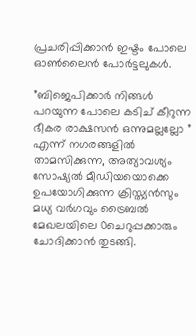പ്രചരിപ്പിക്കാൻ ഇഷ്ടം പോലെ ഓൺലൈൻ പോർട്ടലുകൾ.

”ബിജെപിക്കാർ നിങ്ങൾ പറയുന്ന പോലെ കടിച് കീറുന്ന ഭീകര രാക്ഷസൻ ഒന്നുമല്ലല്ലോ ” എന്ന് നഗരങ്ങളിൽ താമസിക്കുന്ന, അത്യാവശ്യം സോഷ്യൽ മീഡിയയൊക്കെ ഉപയോഗിക്കുന്ന ക്രിസ്ത്യൻസും മധ്യ വർഗവും ട്രൈബൽ മേഖലയിലെ 0ചെറുപ്പക്കാരും ചോദിക്കാൻ തുടങ്ങി.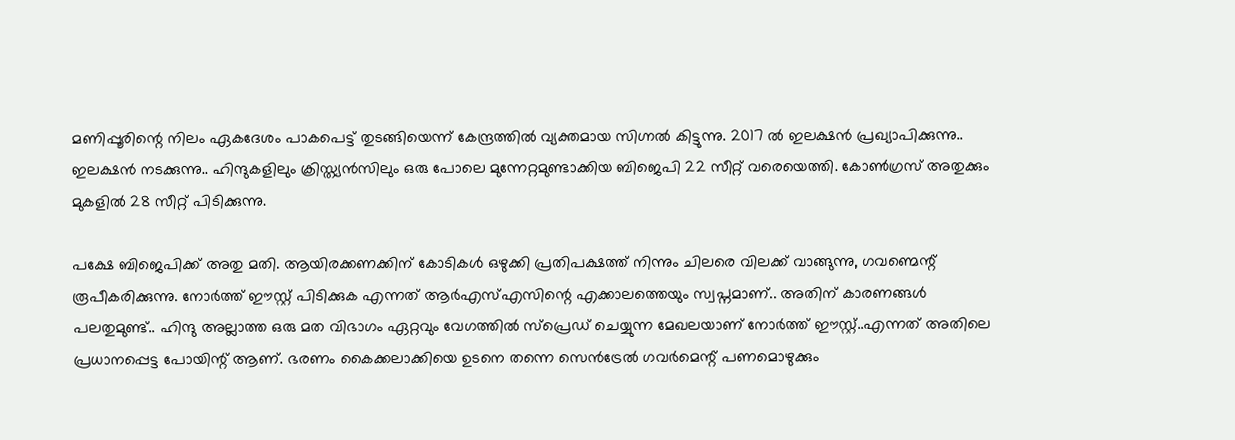മണിപ്പൂരിന്റെ നിലം ഏകദേശം പാകപെട്ട് തുടങ്ങിയെന്ന് കേന്ദ്രത്തിൽ വ്യക്തമായ സിഗ്നൽ കിട്ടുന്നു. 2017 ൽ ഇലക്ഷൻ പ്രഖ്യാപിക്കുന്നു.. ഇലക്ഷൻ നടക്കുന്നു.. ഹിന്ദുകളിലും ക്രിസ്ത്യൻസിലും ഒരു പോലെ മുന്നേറ്റമുണ്ടാക്കിയ ബിജെപി 22 സീറ്റ് വരെയെത്തി. കോൺഗ്രസ് അതുക്കും മുകളിൽ 28 സീറ്റ് പിടിക്കുന്നു.

പക്ഷേ ബിജെപിക്ക് അതു മതി. ആയിരക്കണക്കിന് കോടികൾ ഒഴുക്കി പ്രതിപക്ഷത്ത് നിന്നും ചിലരെ വിലക്ക് വാങ്ങുന്നു, ഗവണ്മെന്റ് രൂപീകരിക്കുന്നു. നോർത്ത് ഈസ്റ്റ് പിടിക്കുക എന്നത് ആർഎസ്എസിന്റെ എക്കാലത്തെയും സ്വപ്നമാണ്.. അതിന് കാരണങ്ങൾ പലതുമുണ്ട്.. ഹിന്ദു അല്ലാത്ത ഒരു മത വിഭാഗം ഏറ്റവും വേഗത്തിൽ സ്‌പ്രെഡ്‌ ചെയ്യുന്ന മേഖലയാണ് നോർത്ത് ഈസ്റ്റ്..എന്നത് അതിലെ പ്രധാനപ്പെട്ട പോയിന്റ് ആണ്. ഭരണം കൈക്കലാക്കിയെ ഉടനെ തന്നെ സെൻട്രേൽ ഗവർമെന്റ് പണമൊഴുക്കും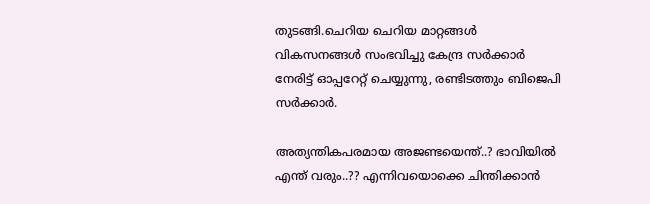തുടങ്ങി.ചെറിയ ചെറിയ മാറ്റങ്ങൾ വികസനങ്ങൾ സംഭവിച്ചു കേന്ദ്ര സർക്കാർ നേരിട്ട് ഓപ്പറേറ്റ് ചെയ്യുന്നു, രണ്ടിടത്തും ബിജെപി സർക്കാർ.

അത്യന്തികപരമായ അജണ്ടയെന്ത്..? ഭാവിയിൽ എന്ത് വരും..?? എന്നിവയൊക്കെ ചിന്തിക്കാൻ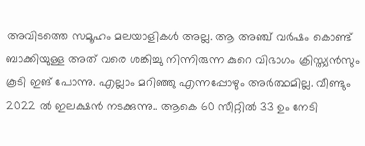അവിടത്തെ സമൂഹം മലയാളികൾ അല്ല. ആ അഞ്ച് വർഷം കൊണ്ട് ബാക്കിയുള്ള അത് വരെ ശങ്കിച്ചു നിന്നിരുന്ന കുറെ വിഭാഗം ക്രിസ്ത്യൻസും കൂടി ഇങ് പോന്നു. എല്ലാം മറിഞ്ഞു എന്നപ്പോഴും അർത്ഥമില്ല. വീണ്ടും 2022 ൽ ഇലക്ഷൻ നടക്കുന്നു.. ആകെ 60 സീറ്റിൽ 33 ഉം നേടി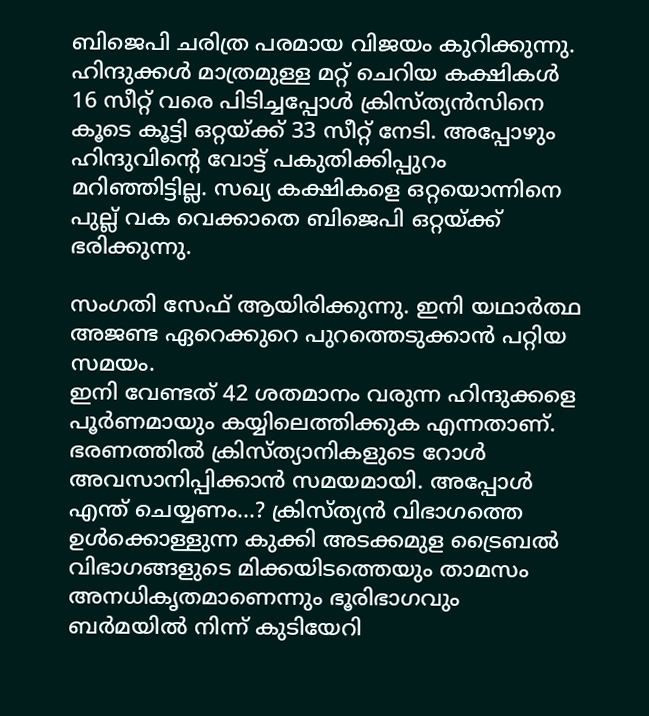ബിജെപി ചരിത്ര പരമായ വിജയം കുറിക്കുന്നു. ഹിന്ദുക്കൾ മാത്രമുള്ള മറ്റ് ചെറിയ കക്ഷികൾ 16 സീറ്റ് വരെ പിടിച്ചപ്പോൾ ക്രിസ്ത്യൻസിനെ കൂടെ കൂട്ടി ഒറ്റയ്ക്ക് 33 സീറ്റ് നേടി. അപ്പോഴും ഹിന്ദുവിന്റെ വോട്ട് പകുതിക്കിപ്പുറം മറിഞ്ഞിട്ടില്ല. സഖ്യ കക്ഷികളെ ഒറ്റയൊന്നിനെ പുല്ല് വക വെക്കാതെ ബിജെപി ഒറ്റയ്ക്ക് ഭരിക്കുന്നു.

സംഗതി സേഫ് ആയിരിക്കുന്നു. ഇനി യഥാർത്ഥ അജണ്ട ഏറെക്കുറെ പുറത്തെടുക്കാൻ പറ്റിയ സമയം.
ഇനി വേണ്ടത് 42 ശതമാനം വരുന്ന ഹിന്ദുക്കളെ പൂർണമായും കയ്യിലെത്തിക്കുക എന്നതാണ്. ഭരണത്തിൽ ക്രിസ്ത്യാനികളുടെ റോൾ അവസാനിപ്പിക്കാൻ സമയമായി. അപ്പോൾ എന്ത് ചെയ്യണം…? ക്രിസ്ത്യൻ വിഭാഗത്തെ ഉൾക്കൊള്ളുന്ന കുക്കി അടക്കമുള ട്രൈബൽ വിഭാഗങ്ങളുടെ മിക്കയിടത്തെയും താമസം അനധികൃതമാണെന്നും ഭൂരിഭാഗവും ബർമയിൽ നിന്ന് കുടിയേറി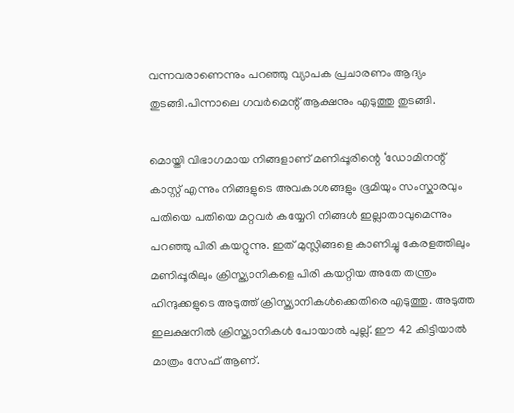വന്നവരാണെന്നും പറഞ്ഞു വ്യാപക പ്രചാരണം ആദ്യം തുടങ്ങി.പിന്നാലെ ഗവർമെന്റ് ആക്ഷനും എടുത്തു തുടങ്ങി.

മൊയ്തി വിഭാഗമായ നിങ്ങളാണ് മണിപ്പൂരിന്റെ ‘ഡോമിനന്റ് കാസ്റ്റ് എന്നും നിങ്ങളുടെ അവകാശങ്ങളും ഭൂമിയും സംസ്കാരവും പതിയെ പതിയെ മറ്റവർ കയ്യേറി നിങ്ങൾ ഇല്ലാതാവുമെന്നും പറഞ്ഞു പിരി കയറ്റുന്നു. ഇത് മുസ്ലിങ്ങളെ കാണിച്ചു കേരളത്തിലും മണിപ്പൂരിലും ക്രിസ്ത്യാനികളെ പിരി കയറ്റിയ അതേ തന്ത്രം ഹിന്ദുക്കളുടെ അടുത്ത് ക്രിസ്ത്യാനികൾക്കെതിരെ എടുത്തു. അടുത്ത ഇലക്ഷനിൽ ക്രിസ്ത്യാനികൾ പോയാൽ പുല്ല്. ഈ 42 കിട്ടിയാൽ മാത്രം സേഫ് ആണ്.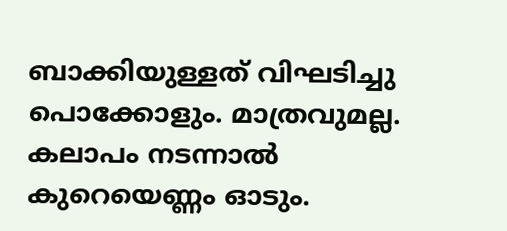ബാക്കിയുള്ളത് വിഘടിച്ചു പൊക്കോളും. മാത്രവുമല്ല.
കലാപം നടന്നാൽ കുറെയെണ്ണം ഓടും.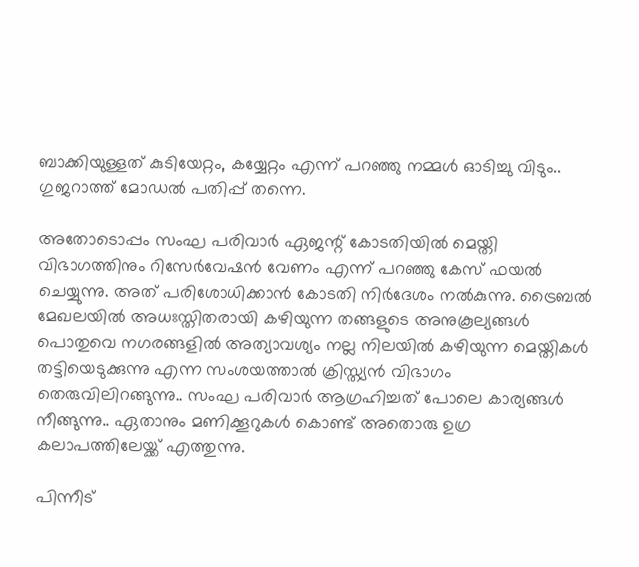ബാക്കിയുള്ളത് കുടിയേറ്റം, കയ്യേറ്റം എന്ന് പറഞ്ഞു നമ്മൾ ഓടിച്ചു വിടും.. ഗുജറാത്ത്‌ മോഡൽ പതിപ്പ് തന്നെ.

അതോടൊപ്പം സംഘ പരിവാർ ഏജന്റ് കോടതിയിൽ മെയ്തി വിഭാഗത്തിനും റിസേർവേഷൻ വേണം എന്ന് പറഞ്ഞു കേസ് ഫയൽ ചെയ്യുന്നു. അത് പരിശോധിക്കാൻ കോടതി നിർദേശം നൽകുന്നു. ട്രൈബൽ മേഖലയിൽ അധഃസ്തിതരായി കഴിയുന്ന തങ്ങളുടെ അനുകൂല്യങ്ങൾ പൊതുവെ നഗരങ്ങളിൽ അത്യാവശ്യം നല്ല നിലയിൽ കഴിയുന്ന മെയ്തികൾ തട്ടിയെടുക്കുന്നു എന്ന സംശയത്താൽ ക്രിസ്ത്യൻ വിഭാഗം തെരുവിലിറങ്ങുന്നു.. സംഘ പരിവാർ ആഗ്രഹിച്ചത് പോലെ കാര്യങ്ങൾ നീങ്ങുന്നു.. ഏതാനും മണിക്കൂറുകൾ കൊണ്ട് അതൊരു ഉഗ്ര കലാപത്തിലേയ്ക്ക് എത്തുന്നു.

പിന്നീട്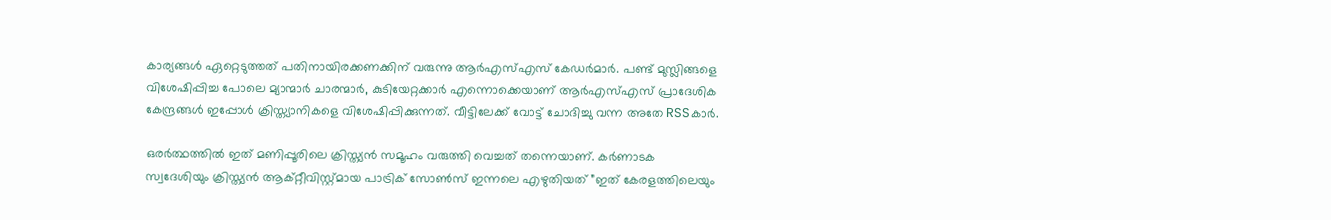കാര്യങ്ങൾ ഏറ്റെടുത്തത് പതിനായിരക്കണക്കിന് വരുന്നു ആർഎസ്എസ് കേഡർമാർ. പണ്ട് മുസ്ലിങ്ങളെ വിശേഷിപ്പിച്ച പോലെ മ്യാന്മാർ ചാരന്മാർ, കുടിയേറ്റക്കാർ എന്നൊക്കെയാണ് ആർഎസ്എസ് പ്രാദേശിക കേന്ദ്രങ്ങൾ ഇപ്പോൾ ക്രിസ്ത്യാനികളെ വിശേഷിപ്പിക്കുന്നത്. വീട്ടിലേക്ക് വോട്ട് ചോദിച്ചു വന്ന അതേ RSSകാർ.

ഒരർത്ഥത്തിൽ ഇത് മണിപ്പൂരിലെ ക്രിസ്ത്യൻ സമൂഹം വരുത്തി വെച്ചത് തന്നെയാണ്. കർണാടക സ്വദേശിയും ക്രിസ്ത്യൻ ആക്റ്റീവിസ്റ്റ്മായ പാട്രിക് സോൺസ് ഇന്നലെ എഴുതിയത് ”ഇത് കേരളത്തിലെയും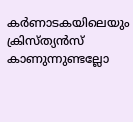കർണാടകയിലെയും ക്രിസ്ത്യൻസ് കാണുന്നുണ്ടല്ലോ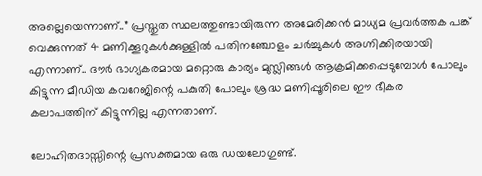അല്ലെയെന്നാണ്..” പ്രസ്തുത സ്ഥലത്തുണ്ടായിരുന്ന അമേരിക്കൻ മാധ്യമ പ്രവർത്തക പങ്ക് വെക്കുന്നത് 4 മണിക്കൂറുകൾക്കുള്ളിൽ പതിനഞ്ചോളം ചർച്ചുകൾ അഗ്നിക്കിരയായി എന്നാണ്.. ദൗർ ഭാഗ്യകരമായ മറ്റൊരു കാര്യം മുസ്ലിങ്ങൾ ആക്രമിക്കപ്പെടുമ്പോൾ പോലും കിട്ടുന്ന മീഡിയ കവറേജിന്റെ പകുതി പോലും ശ്രദ്ധ മണിപ്പൂരിലെ ഈ ഭീകര കലാപത്തിന് കിട്ടുന്നില്ല എന്നതാണ്.

ലോഹിതദാസ്സിന്റെ പ്രസക്തമായ ഒരു ഡയലോഗുണ്ട്.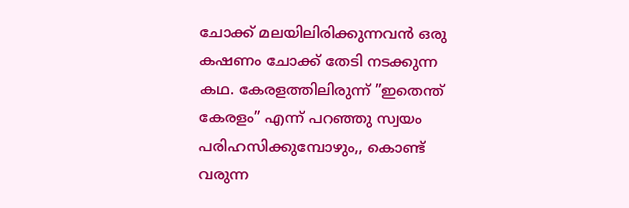ചോക്ക് മലയിലിരിക്കുന്നവൻ ഒരു കഷണം ചോക്ക് തേടി നടക്കുന്ന കഥ. കേരളത്തിലിരുന്ന് ”ഇതെന്ത് കേരളം” എന്ന് പറഞ്ഞു സ്വയം പരിഹസിക്കുമ്പോഴും,, കൊണ്ട് വരുന്ന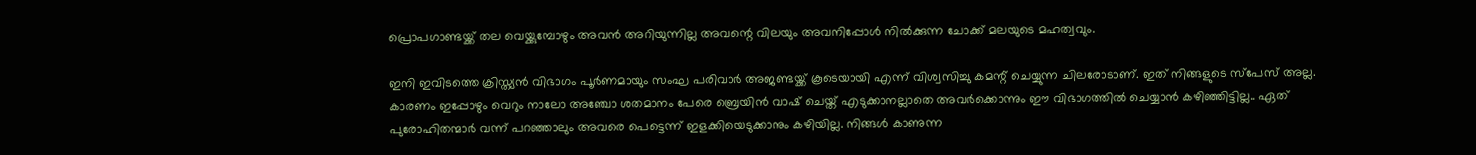പ്രൊപഗാണ്ടയ്ക്ക് തല വെയ്ക്കുമ്പോഴും അവൻ അറിയുന്നില്ല അവന്റെ വിലയും അവനിപ്പോൾ നിൽക്കുന്ന ചോക്ക് മലയുടെ മഹത്വവും.

ഇനി ഇവിടത്തെ ക്രിസ്ത്യൻ വിഭാഗം പൂർണമായും സംഘ പരിവാർ അജണ്ടയ്ക്ക് കൂടെയായി എന്ന് വിശ്വസിച്ചു കമന്റ് ചെയ്യുന്ന ചിലരോടാണ്. ഇത് നിങ്ങളുടെ സ്‌പേസ് അല്ല. കാരണം ഇപ്പോഴും വെറും നാലോ അഞ്ചോ ശതമാനം പേരെ ബ്രെയിൻ വാഷ് ചെയ്ത് എടുക്കാനല്ലാതെ അവർക്കൊന്നും ഈ വിഭാഗത്തിൽ ചെയ്യാൻ കഴിഞ്ഞിട്ടില്ല.. ഏത് പുരോഹിതന്മാർ വന്ന് പറഞ്ഞാലും അവരെ പെട്ടെന്ന് ഇളക്കിയെടുക്കാനും കഴിയില്ല. നിങ്ങൾ കാണുന്ന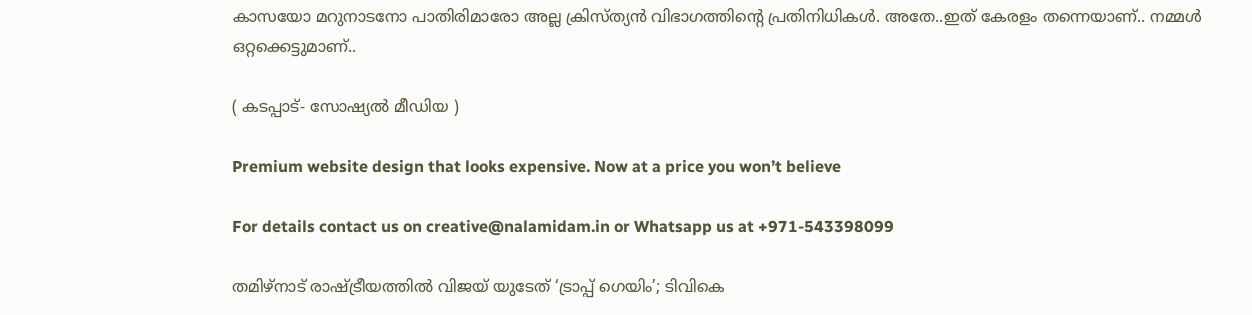കാസയോ മറുനാടനോ പാതിരിമാരോ അല്ല ക്രിസ്ത്യൻ വിഭാഗത്തിന്റെ പ്രതിനിധികൾ. അതേ..ഇത് കേരളം തന്നെയാണ്.. നമ്മൾ ഒറ്റക്കെട്ടുമാണ്..

( കടപ്പാട്- സോഷ്യൽ മീഡിയ )

Premium website design that looks expensive. Now at a price you won’t believe

For details contact us on creative@nalamidam.in or Whatsapp us at +971-543398099

തമിഴ്‌നാട് രാഷ്ട്രീയത്തിൽ വിജയ് യുടേത് ‘ട്രാപ്പ് ഗെയിം’; ടിവികെ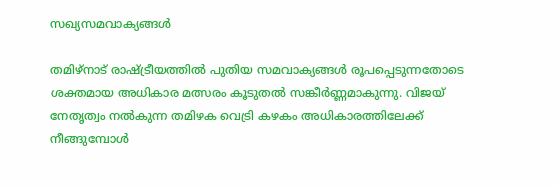സഖ്യസമവാക്യങ്ങൾ

തമിഴ്‌നാട് രാഷ്ട്രീയത്തിൽ പുതിയ സമവാക്യങ്ങൾ രൂപപ്പെടുന്നതോടെ ശക്തമായ അധികാര മത്സരം കൂടുതൽ സങ്കീർണ്ണമാകുന്നു. വിജയ് നേതൃത്വം നൽകുന്ന തമിഴക വെട്രി കഴകം അധികാരത്തിലേക്ക് നീങ്ങുമ്പോൾ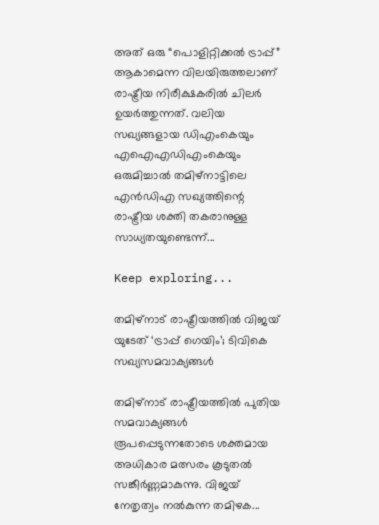അത് ഒരു “പൊളിറ്റിക്കൽ ട്രാപ്പ്” ആകാമെന്ന വിലയിരുത്തലാണ് രാഷ്ട്രീയ നിരീക്ഷകരിൽ ചിലർ ഉയർത്തുന്നത്. വലിയ സഖ്യങ്ങളായ ഡിഎംകെയും എഐഎഡിഎംകെയും ഒരുമിച്ചാൽ തമിഴ്‌നാട്ടിലെ എൻഡിഎ സഖ്യത്തിന്റെ രാഷ്ട്രീയ ശക്തി തകരാനുള്ള സാധ്യതയുണ്ടെന്ന്...

Keep exploring...

തമിഴ്‌നാട് രാഷ്ട്രീയത്തിൽ വിജയ് യുടേത് ‘ട്രാപ്പ് ഗെയിം’; ടിവികെ സഖ്യസമവാക്യങ്ങൾ

തമിഴ്‌നാട് രാഷ്ട്രീയത്തിൽ പുതിയ സമവാക്യങ്ങൾ രൂപപ്പെടുന്നതോടെ ശക്തമായ അധികാര മത്സരം കൂടുതൽ സങ്കീർണ്ണമാകുന്നു. വിജയ് നേതൃത്വം നൽകുന്ന തമിഴക...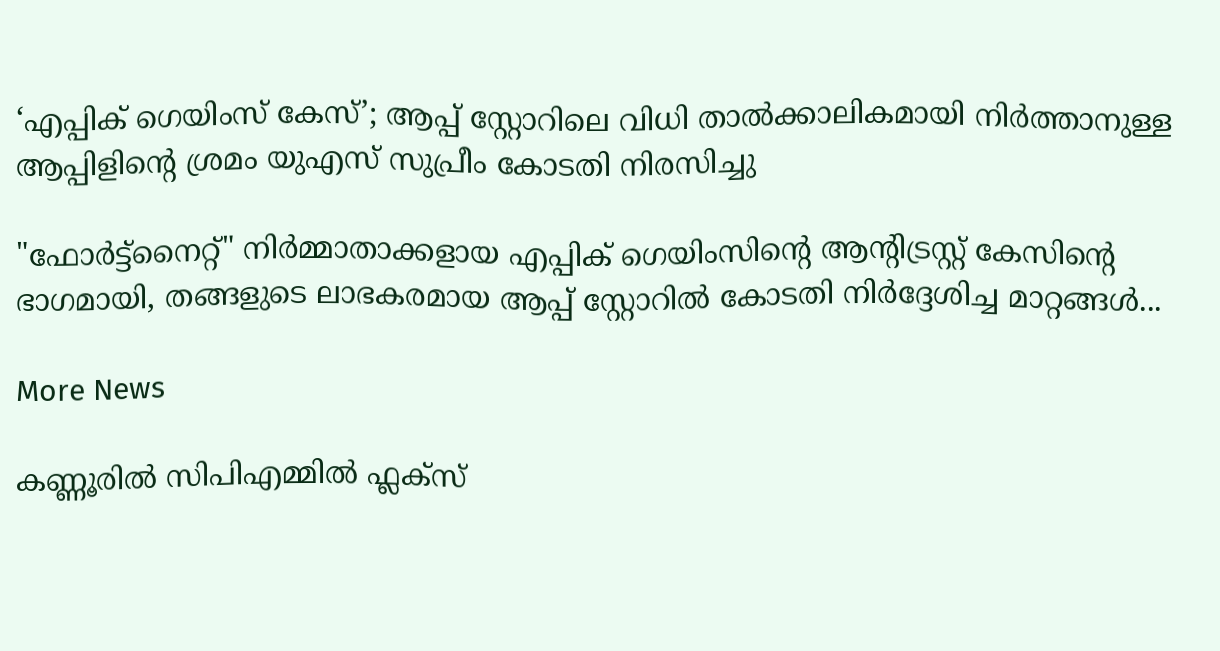‘എപ്പിക് ഗെയിംസ് കേസ്’; ആപ്പ് സ്റ്റോറിലെ വിധി താൽക്കാലികമായി നിർത്താനുള്ള ആപ്പിളിൻ്റെ ശ്രമം യുഎസ് സുപ്രീം കോടതി നിരസിച്ചു

"ഫോർട്ട്‌നൈറ്റ്" നിർമ്മാതാക്കളായ എപ്പിക് ഗെയിംസിൻ്റെ ആന്റിട്രസ്റ്റ് കേസിൻ്റെ ഭാഗമായി, തങ്ങളുടെ ലാഭകരമായ ആപ്പ് സ്റ്റോറിൽ കോടതി നിർദ്ദേശിച്ച മാറ്റങ്ങൾ...

More News

കണ്ണൂരിൽ സിപിഎമ്മിൽ ഫ്ലക്‌സ്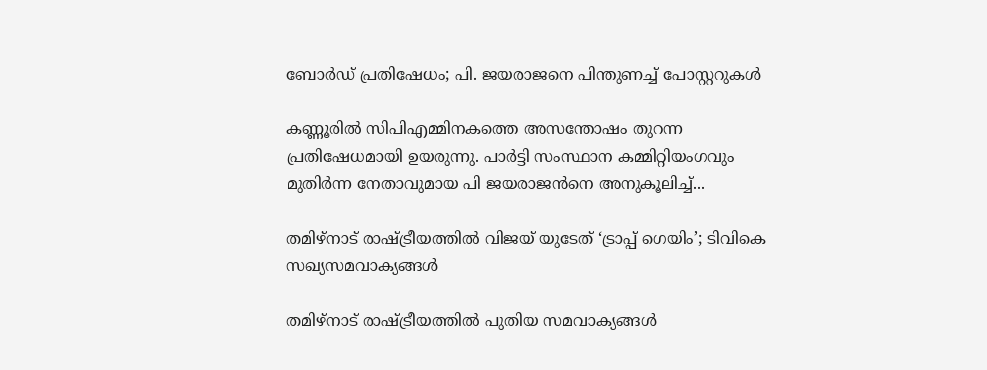ബോർഡ് പ്രതിഷേധം; പി. ജയരാജനെ പിന്തുണച്ച് പോസ്റ്ററുകൾ

കണ്ണൂരിൽ സിപിഎമ്മിനകത്തെ അസന്തോഷം തുറന്ന പ്രതിഷേധമായി ഉയരുന്നു. പാർട്ടി സംസ്ഥാന കമ്മിറ്റിയംഗവും മുതിർന്ന നേതാവുമായ പി ജയരാജൻനെ അനുകൂലിച്ച്...

തമിഴ്‌നാട് രാഷ്ട്രീയത്തിൽ വിജയ് യുടേത് ‘ട്രാപ്പ് ഗെയിം’; ടിവികെ സഖ്യസമവാക്യങ്ങൾ

തമിഴ്‌നാട് രാഷ്ട്രീയത്തിൽ പുതിയ സമവാക്യങ്ങൾ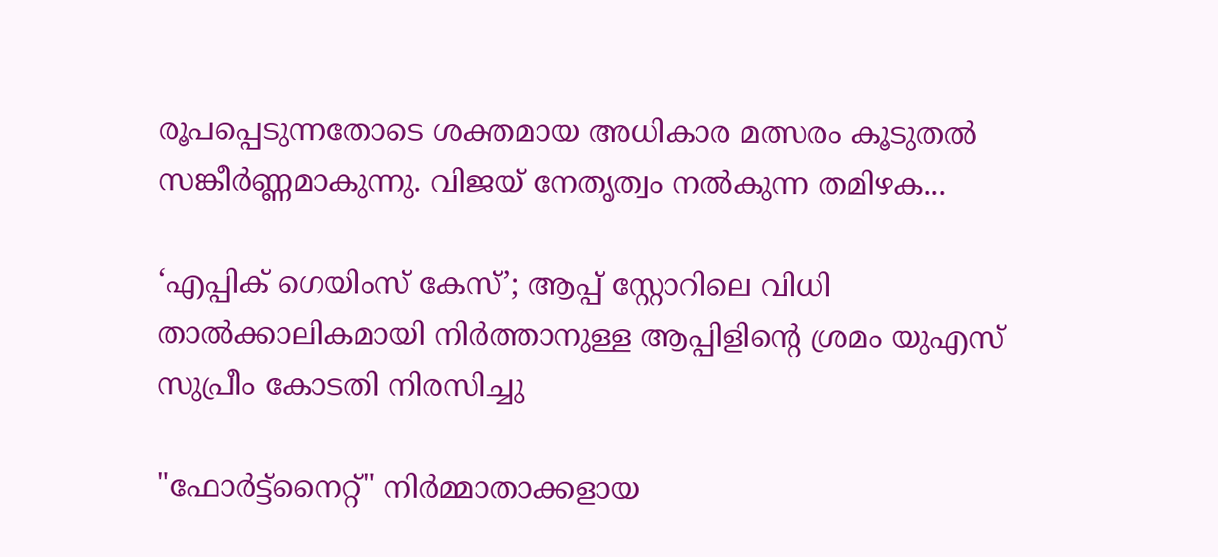രൂപപ്പെടുന്നതോടെ ശക്തമായ അധികാര മത്സരം കൂടുതൽ സങ്കീർണ്ണമാകുന്നു. വിജയ് നേതൃത്വം നൽകുന്ന തമിഴക...

‘എപ്പിക് ഗെയിംസ് കേസ്’; ആപ്പ് സ്റ്റോറിലെ വിധി താൽക്കാലികമായി നിർത്താനുള്ള ആപ്പിളിൻ്റെ ശ്രമം യുഎസ് സുപ്രീം കോടതി നിരസിച്ചു

"ഫോർട്ട്‌നൈറ്റ്" നിർമ്മാതാക്കളായ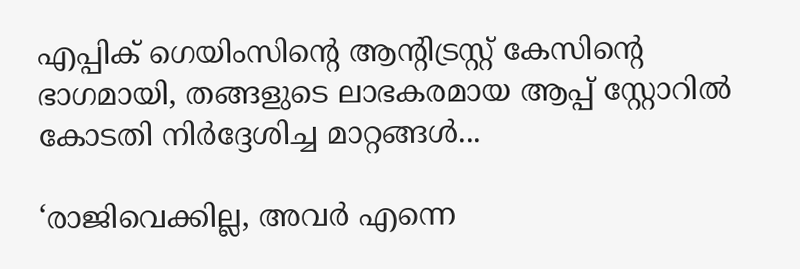എപ്പിക് ഗെയിംസിൻ്റെ ആന്റിട്രസ്റ്റ് കേസിൻ്റെ ഭാഗമായി, തങ്ങളുടെ ലാഭകരമായ ആപ്പ് സ്റ്റോറിൽ കോടതി നിർദ്ദേശിച്ച മാറ്റങ്ങൾ...

‘രാജിവെക്കില്ല, അവർ എന്നെ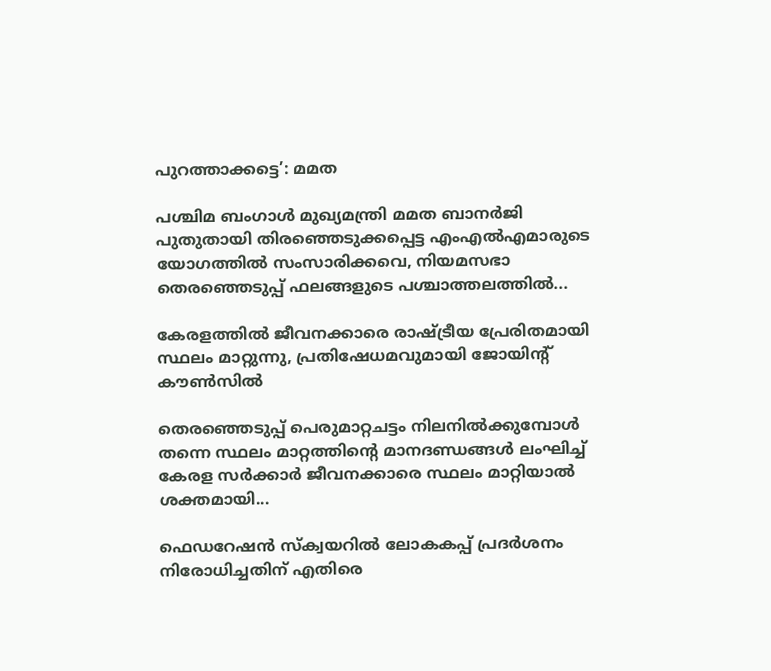പുറത്താക്കട്ടെ’: മമത

പശ്ചിമ ബംഗാൾ മുഖ്യമന്ത്രി മമത ബാനർജി പുതുതായി തിരഞ്ഞെടുക്കപ്പെട്ട എംഎൽഎമാരുടെ യോഗത്തിൽ സംസാരിക്കവെ, നിയമസഭാ തെരഞ്ഞെടുപ്പ് ഫലങ്ങളുടെ പശ്ചാത്തലത്തിൽ...

കേരളത്തിൽ ജീവനക്കാരെ രാഷ്ട്രീയ പ്രേരിതമായി സ്ഥലം മാറ്റുന്നു, പ്രതിഷേധമവുമായി ജോയിന്റ് കൗൺസിൽ

തെരഞ്ഞെടുപ്പ് പെരുമാറ്റചട്ടം നിലനിൽക്കുമ്പോൾ തന്നെ സ്ഥലം മാറ്റത്തിൻ്റെ മാനദണ്ഡങ്ങൾ ലംഘിച്ച് കേരള സർക്കാർ ജീവനക്കാരെ സ്ഥലം മാറ്റിയാൽ ശക്തമായി...

ഫെഡറേഷൻ സ്ക്വയറിൽ ലോകകപ്പ് പ്രദർശനം നിരോധിച്ചതിന് എതിരെ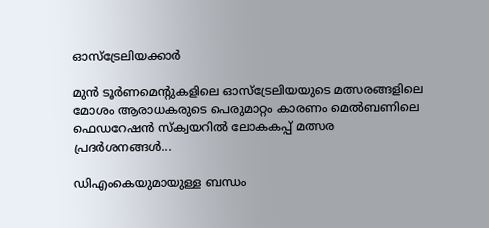ഓസ്‌ട്രേലിയക്കാർ

മുൻ ടൂർണമെന്റുകളിലെ ഓസ്‌ട്രേലിയയുടെ മത്സരങ്ങളിലെ മോശം ആരാധകരുടെ പെരുമാറ്റം കാരണം മെൽബണിലെ ഫെഡറേഷൻ സ്ക്വയറിൽ ലോകകപ്പ് മത്സര പ്രദർശനങ്ങൾ...

ഡിഎംകെയുമായുള്ള ബന്ധം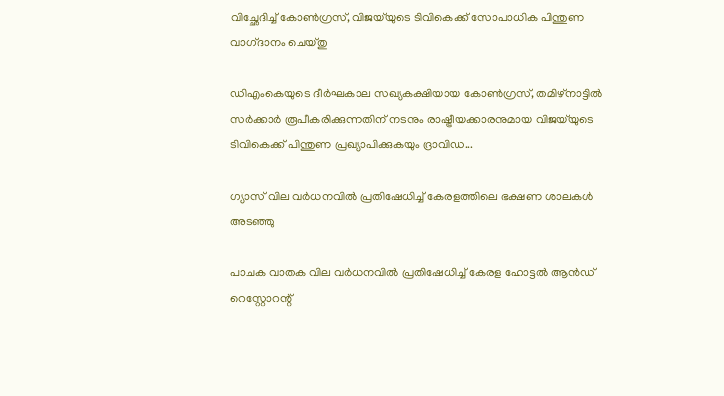വിച്ഛേദിച്ച് കോൺഗ്രസ്, വിജയ്‌യുടെ ടിവികെക്ക് സോപാധിക പിന്തുണ വാഗ്‌ദാനം ചെയ്‌തു

ഡിഎംകെയുടെ ദീർഘകാല സഖ്യകക്ഷിയായ കോൺഗ്രസ്, തമിഴ്‌നാട്ടിൽ സർക്കാർ രൂപീകരിക്കുന്നതിന് നടനും രാഷ്ട്രീയക്കാരനുമായ വിജയ്‌യുടെ ടിവികെക്ക് പിന്തുണ പ്രഖ്യാപിക്കുകയും ദ്രാവിഡ...

ഗ്യാസ് വില വർധനവിൽ പ്രതിഷേധിച്ച് കേരളത്തിലെ ഭക്ഷണ ശാലകൾ അടഞ്ഞു

പാചക വാതക വില വർധനവിൽ പ്രതിഷേധിച്ച് കേരള ഹോട്ടൽ ആൻഡ് റെസ്റ്റോറന്റ്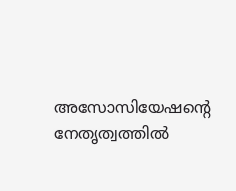അസോസിയേഷൻ്റെ നേതൃത്വത്തിൽ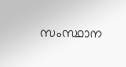സംസ്ഥാന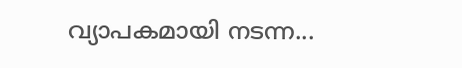വ്യാപകമായി നടന്ന...